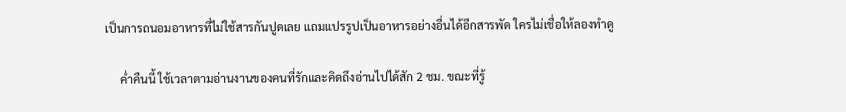เป็นการถนอมอาหารที่ไม่ใช้สารกันปูดเลย แถมแปรรูปเป็นอาหารอย่างอื่นได้อีกสารพัด ใครไม่เชื่อให้ลองทำดู

     ค่ำคืนนี้ ใช้เวลาตามอ่านงานของคนที่รักและคิดถึงอ่านไปได้สัก 2 ชม. ขณะที่รู้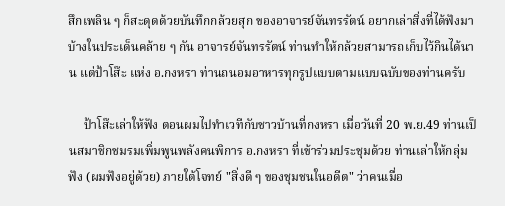สึกเพลิน ๆ ก็สะดุดด้วยบันทึกกล้วยสุก ของอาจารย์จันทรรัตน์ อยากเล่าสิ่งที่ได้ฟังมาบ้างในประเด็นคล้าย ๆ กัน อาจารย์จันทรรัตน์ ท่านทำให้กล้วยสามารถเก็บไว้กินได้นาน แต่ป้าโส๊ะ แห่ง อ.กงหรา ท่านถนอมอาหารทุกรูปแบบตามแบบฉบับของท่านครับ

     ป้าโส๊ะเล่าให้ฟัง ตอนผมไปทำเวทีกับชาวบ้านที่กงหรา เมื่อวันที่ 20 พ.ย.49 ท่านเป็นสมาชิกชมรมเพิ่มพูนพลังคนพิการ อ.กงหรา ที่เข้าร่วมประชุมด้วย ท่านเล่าให้กลุ่มฟัง (ผมฟังอยู่ด้วย) ภายใต้โจทย์ "สิ่งดี ๆ ของชุมชนในอดีต" ว่าคนเมื่อ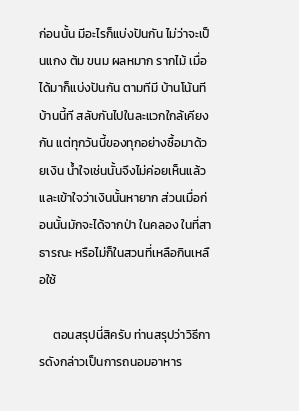ก่อนนั้น มีอะไรก็แบ่งปันกัน ไม่ว่าจะเป็นแกง ต้ม ขนม ผลหมาก รากไม้ เมื่อได้มาก็แบ่งปันกัน ตามทีมี บ้านโน้นที บ้านนี้ที สลับกันไปในละแวกใกล้เคียงกัน แต่ทุกวันนี้ของทุกอย่างซื้อมาด้วยเงิน น้ำใจเช่นนั้นจึงไม่ค่อยเห็นแล้ว และเข้าใจว่าเงินนั้นหายาก ส่วนเมื่อก่อนนั้นมักจะได้จากป่า ในคลอง ในที่สาธารณะ หรือไม่ก็ในสวนที่เหลือกินเหลือใช้

     ตอนสรุปนี่สิครับ ท่านสรุปว่าวิธีการดังกล่าวเป็นการถนอมอาหาร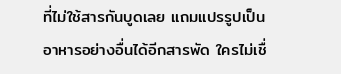ที่ไม่ใช้สารกันบูดเลย แถมแปรรูปเป็นอาหารอย่างอื่นได้อีกสารพัด ใครไม่เชื่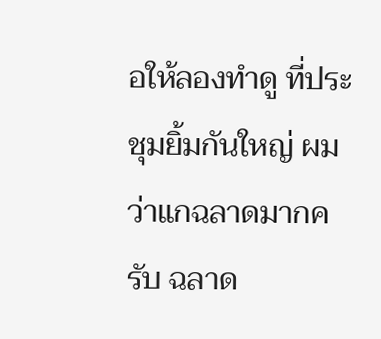อให้ลองทำดู ที่ประชุมยิ้มกันใหญ่ ผมว่าแกฉลาดมากครับ ฉลาด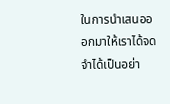ในการนำเสนอออกมาให้เราได้จดจำได้เป็นอย่า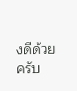งดีด้วยครับ